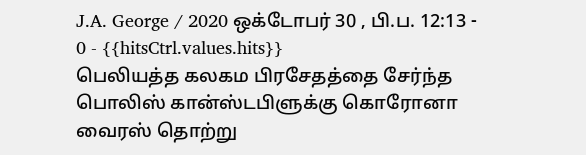J.A. George / 2020 ஒக்டோபர் 30 , பி.ப. 12:13 - 0 - {{hitsCtrl.values.hits}}
பெலியத்த கலகம பிரசேதத்தை சேர்ந்த பொலிஸ் கான்ஸ்டபிளுக்கு கொரோனா வைரஸ் தொற்று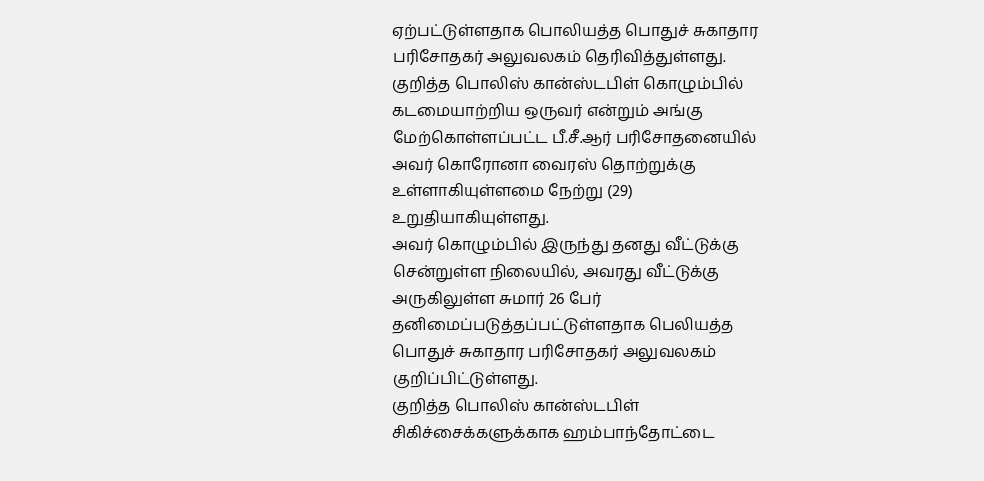ஏற்பட்டுள்ளதாக பொலியத்த பொதுச் சுகாதார பரிசோதகர் அலுவலகம் தெரிவித்துள்ளது.
குறித்த பொலிஸ் கான்ஸ்டபிள் கொழும்பில் கடமையாற்றிய ஒருவர் என்றும் அங்கு மேற்கொள்ளப்பட்ட பீ.சீ.ஆர் பரிசோதனையில் அவர் கொரோனா வைரஸ் தொற்றுக்கு உள்ளாகியுள்ளமை நேற்று (29) உறுதியாகியுள்ளது.
அவர் கொழும்பில் இருந்து தனது வீட்டுக்கு சென்றுள்ள நிலையில், அவரது வீட்டுக்கு அருகிலுள்ள சுமார் 26 பேர் தனிமைப்படுத்தப்பட்டுள்ளதாக பெலியத்த பொதுச் சுகாதார பரிசோதகர் அலுவலகம் குறிப்பிட்டுள்ளது.
குறித்த பொலிஸ் கான்ஸ்டபிள் சிகிச்சைக்களுக்காக ஹம்பாந்தோட்டை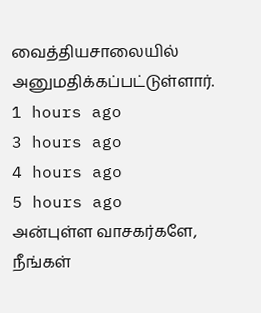வைத்தியசாலையில் அனுமதிக்கப்பட்டுள்ளார்.
1 hours ago
3 hours ago
4 hours ago
5 hours ago
அன்புள்ள வாசகர்களே,
நீங்கள்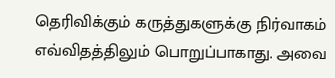தெரிவிக்கும் கருத்துகளுக்கு நிர்வாகம் எவ்விதத்திலும் பொறுப்பாகாது. அவை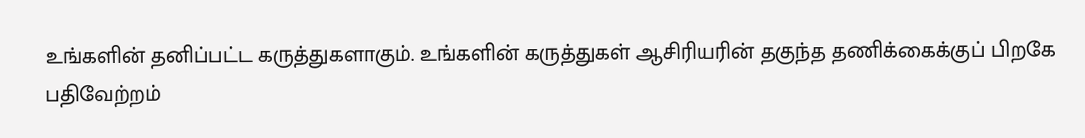உங்களின் தனிப்பட்ட கருத்துகளாகும். உங்களின் கருத்துகள் ஆசிரியரின் தகுந்த தணிக்கைக்குப் பிறகே பதிவேற்றம்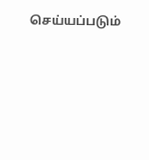செய்யப்படும்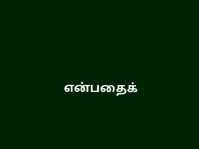என்பதைக்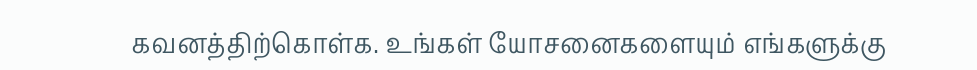கவனத்திற்கொள்க. உங்கள் யோசனைகளையும் எங்களுக்கு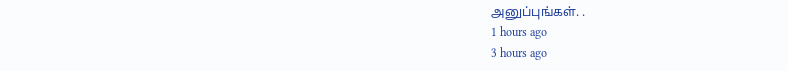அனுப்புங்கள். .
1 hours ago
3 hours ago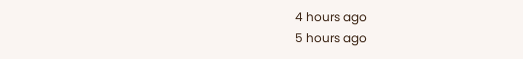4 hours ago
5 hours ago